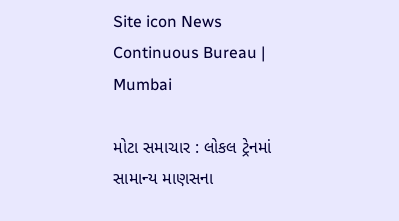Site icon News Continuous Bureau | Mumbai

મોટા સમાચાર : લોકલ ટ્રેનમાં સામાન્ય માણસના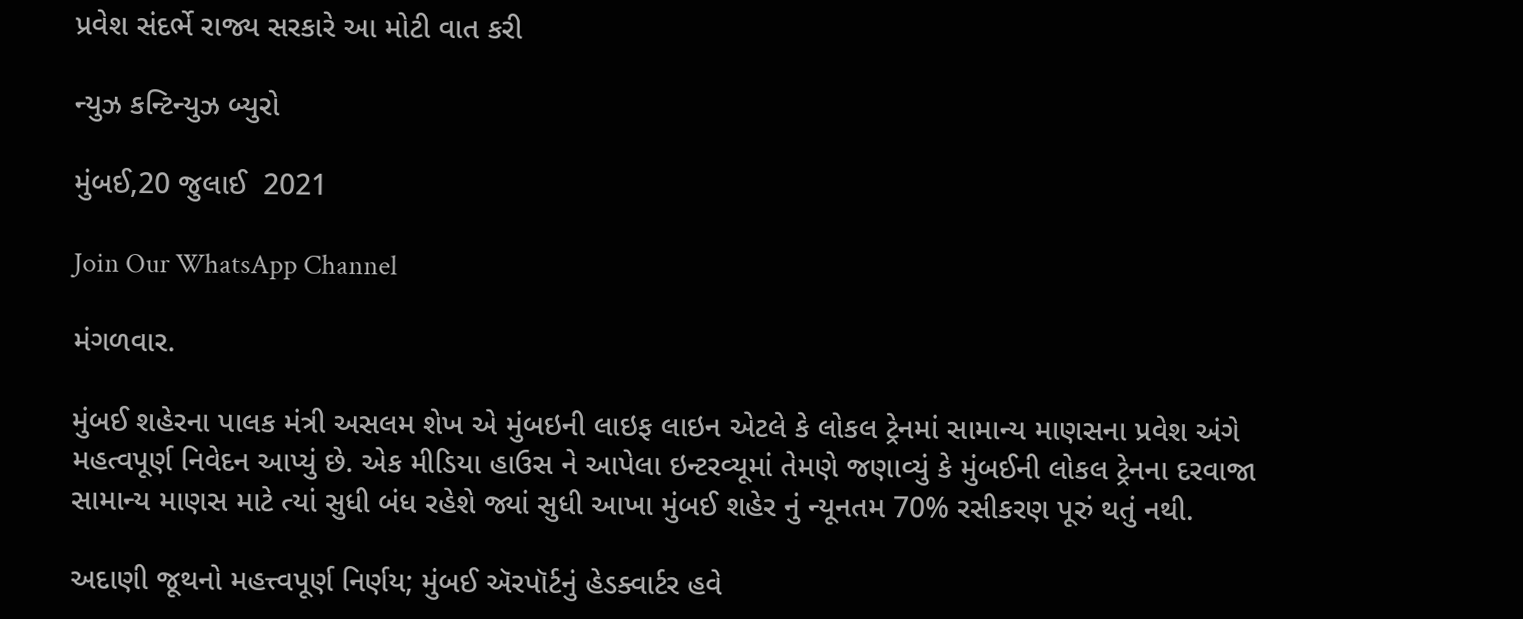પ્રવેશ સંદર્ભે રાજ્ય સરકારે આ મોટી વાત કરી

ન્યુઝ કન્ટિન્યુઝ બ્યુરો

મુંબઈ,20 જુલાઈ  2021

Join Our WhatsApp Channel

મંગળવાર.

મુંબઈ શહેરના પાલક મંત્રી અસલમ શેખ એ મુંબઇની લાઇફ લાઇન એટલે કે લોકલ ટ્રેનમાં સામાન્ય માણસના પ્રવેશ અંગે મહત્વપૂર્ણ નિવેદન આપ્યું છે. એક મીડિયા હાઉસ ને આપેલા ઇન્ટરવ્યૂમાં તેમણે જણાવ્યું કે મુંબઈની લોકલ ટ્રેનના દરવાજા સામાન્ય માણસ માટે ત્યાં સુધી બંધ રહેશે જ્યાં સુધી આખા મુંબઈ શહેર નું ન્યૂનતમ 70% રસીકરણ પૂરું થતું નથી.

અદાણી જૂથનો મહત્ત્વપૂર્ણ નિર્ણય; મુંબઈ ઍરપૉર્ટનું હેડક્વાર્ટર હવે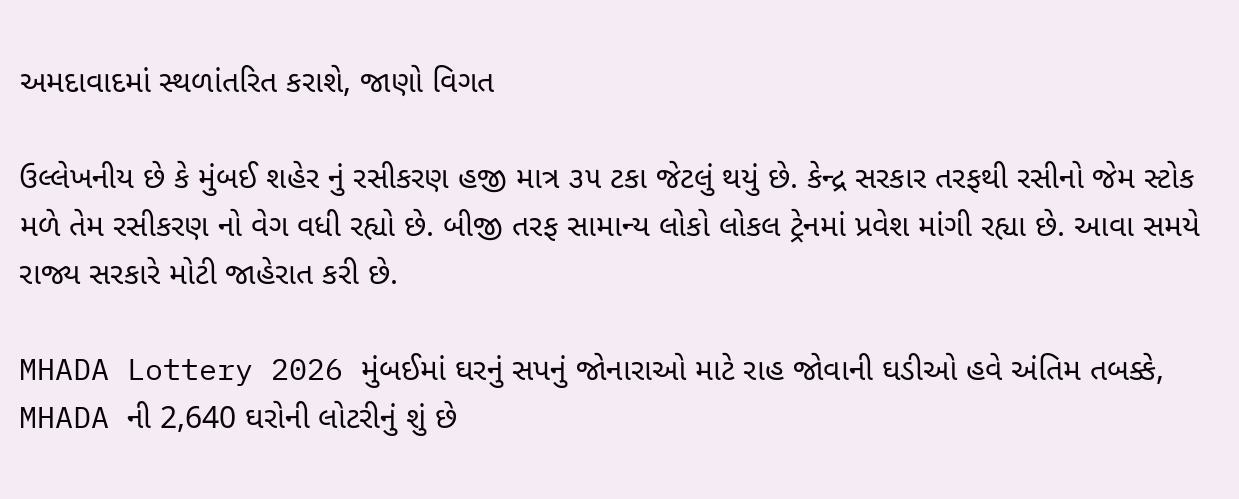અમદાવાદમાં સ્થળાંતરિત કરાશે, જાણો વિગત

ઉલ્લેખનીય છે કે મુંબઈ શહેર નું રસીકરણ હજી માત્ર ૩૫ ટકા જેટલું થયું છે. કેન્દ્ર સરકાર તરફથી રસીનો જેમ સ્ટોક મળે તેમ રસીકરણ નો વેગ વધી રહ્યો છે. બીજી તરફ સામાન્ય લોકો લોકલ ટ્રેનમાં પ્રવેશ માંગી રહ્યા છે. આવા સમયે રાજ્ય સરકારે મોટી જાહેરાત કરી છે.

MHADA Lottery 2026 મુંબઈમાં ઘરનું સપનું જોનારાઓ માટે રાહ જોવાની ઘડીઓ હવે અંતિમ તબક્કે, MHADA ની 2,640 ઘરોની લોટરીનું શું છે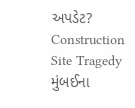અપડેટ?
Construction Site Tragedy મુંબઈના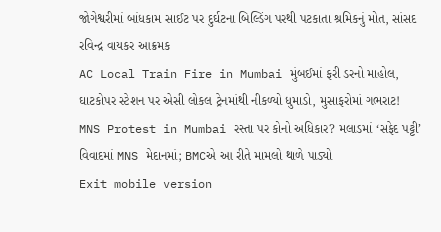જોગેશ્વરીમાં બાંધકામ સાઈટ પર દુર્ઘટના બિલ્ડિંગ પરથી પટકાતા શ્રમિકનું મોત, સાંસદ રવિન્દ્ર વાયકર આક્રમક
AC Local Train Fire in Mumbai મુંબઈમાં ફરી ડરનો માહોલ, ઘાટકોપર સ્ટેશન પર એસી લોકલ ટ્રેનમાંથી નીકળ્યો ધુમાડો, મુસાફરોમાં ગભરાટ!
MNS Protest in Mumbai રસ્તા પર કોનો અધિકાર? મલાડમાં ‘સફેદ પટ્ટી’ વિવાદમાં MNS મેદાનમાં; BMCએ આ રીતે મામલો થાળે પાડ્યો
Exit mobile version